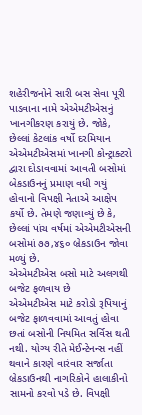શહેરીજનોને સારી બસ સેવા પૂરી પાડવાના નામે એએમટીએસનું ખાનગીકરણ કરાયું છે. જોકે, છેલ્લાં કેટલાંક વર્ષો દરમિયાન એએમટીએસમાં ખાનગી કોન્ટ્રાક્ટરો દ્વારા દોડાવવામાં આવતી બસોમાં બેકડાઉનનું પ્રમાણ વધી ગયું હોવાનો વિપક્ષી નેતાએ આક્ષેપ કર્યો છે. તેમણે જણાવ્યું છે કે, છેલ્લાં પાંચ વર્ષમાં એએમટીએસની બસોમાં ૭૭,૪૬૦ બ્રેકડાઉન જોવા મળ્યું છે.
એએમટીએસ બસો માટે અલગથી બજેટ ફળવાય છે
એએમટીએસ માટે કરોડો રૂપિયાનું બજેટ ફાળવવામાં આવતું હોવા છતાં બસોની નિયમિત સર્વિસ થતી નથી. યોગ્ય રીતે મેઈન્ટેનન્સ નહીં થવાને કારણે વારંવાર સર્જાતા બ્રેકડાઉનથી નાગરિકોને હાલાકીનો સામનો કરવો પડે છે. વિપક્ષી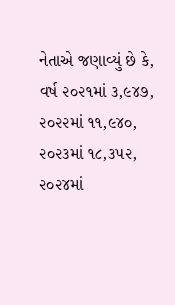નેતાએ જણાવ્યું છે કે, વર્ષ ૨૦૨૧માં ૩,૯૪૭, ૨૦૨૨માં ૧૧,૯૪૦, ૨૦૨૩માં ૧૮,૩૫૨, ૨૦૨૪માં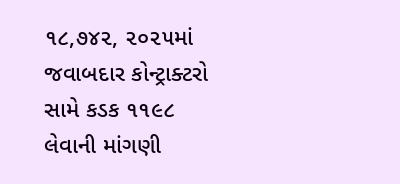૧૮,૭૪૨, ૨૦૨૫માં જવાબદાર કોન્ટ્રાક્ટરો સામે કડક ૧૧૯૮ લેવાની માંગણી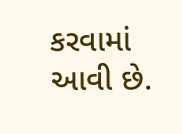કરવામાં આવી છે.